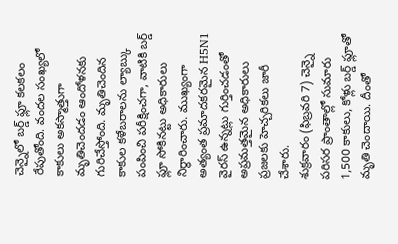చెన్నైలో బర్డ్ ఫ్లూ కలకలం రేపుతోంది. వందల సంఖ్యలో కాకులు అకస్మాత్తుగా మృతిచెందడం ఆందోళనకు గురిచేస్తోంది. మృతిచెందిన కాకుల కళేబరాలను ల్యాబ్కు పంపించి పరీక్షించగా, వాటికి బర్డ్ ఫ్లూ సోకినట్టు అధికారులు నిర్ధారించారు. ముఖ్యంగా అత్యంత ప్రమాదకరమైన H5N1 వైరస్ ఉన్నట్లు గుర్తించడంతో అప్రమత్తమైన అధికారులు ప్రజలకు హెచ్చరికలు జారీ చేశారు.
శుక్రవారం (ఫిబ్రవరి 7) చెన్నై పరిసర ప్రాంతాల్లో సుమారు 1,500 కాకులు, కోళ్లు బర్డ్ ఫ్లూతో మృతి చెందాయి. దీంతో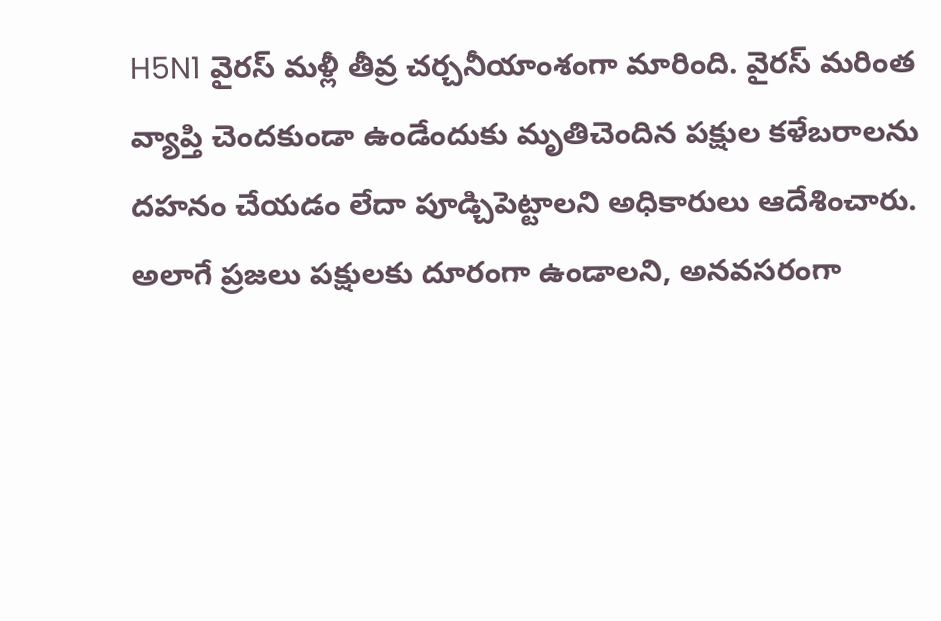H5N1 వైరస్ మళ్లీ తీవ్ర చర్చనీయాంశంగా మారింది. వైరస్ మరింత వ్యాప్తి చెందకుండా ఉండేందుకు మృతిచెందిన పక్షుల కళేబరాలను దహనం చేయడం లేదా పూడ్చిపెట్టాలని అధికారులు ఆదేశించారు. అలాగే ప్రజలు పక్షులకు దూరంగా ఉండాలని, అనవసరంగా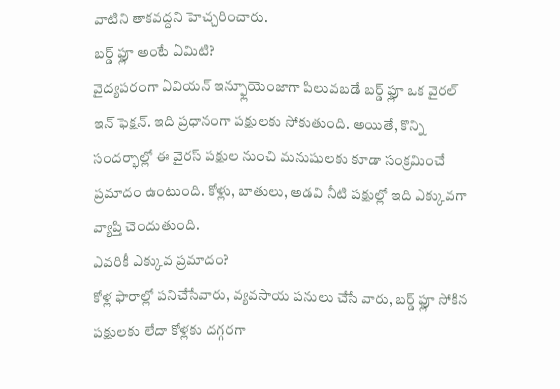వాటిని తాకవద్దని హెచ్చరించారు.
బర్డ్ ఫ్లూ అంటే ఏమిటి?
వైద్యపరంగా ఏవియన్ ఇన్ఫ్లూయెంజాగా పిలువబడే బర్డ్ ఫ్లూ ఒక వైరల్ ఇన్ ఫెక్షన్. ఇది ప్రధానంగా పక్షులకు సోకుతుంది. అయితే, కొన్ని సందర్భాల్లో ఈ వైరస్ పక్షుల నుంచి మనుషులకు కూడా సంక్రమించే ప్రమాదం ఉంటుంది. కోళ్లు, బాతులు, అడవి నీటి పక్షుల్లో ఇది ఎక్కువగా వ్యాప్తి చెందుతుంది.
ఎవరికీ ఎక్కువ ప్రమాదం?
కోళ్ల ఫారాల్లో పనిచేసేవారు, వ్యవసాయ పనులు చేసే వారు, బర్డ్ ఫ్లూ సోకిన పక్షులకు లేదా కోళ్లకు దగ్గరగా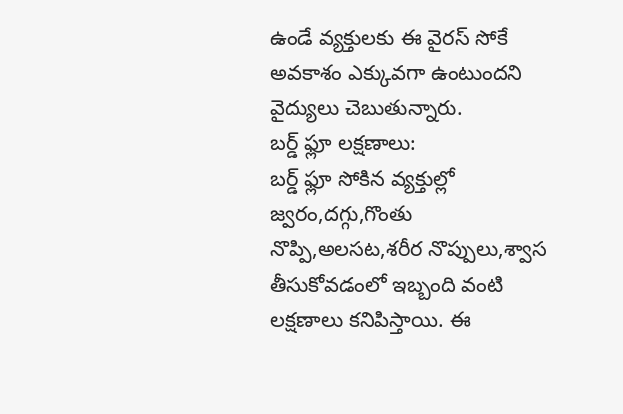ఉండే వ్యక్తులకు ఈ వైరస్ సోకే అవకాశం ఎక్కువగా ఉంటుందని వైద్యులు చెబుతున్నారు.
బర్డ్ ఫ్లూ లక్షణాలు:
బర్డ్ ఫ్లూ సోకిన వ్యక్తుల్లో జ్వరం,దగ్గు,గొంతు నొప్పి,అలసట,శరీర నొప్పులు,శ్వాస తీసుకోవడంలో ఇబ్బంది వంటి లక్షణాలు కనిపిస్తాయి. ఈ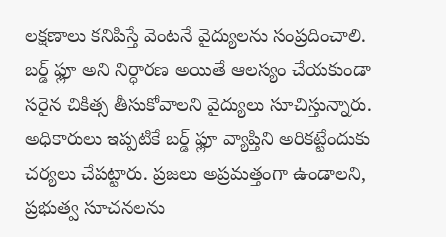లక్షణాలు కనిపిస్తే వెంటనే వైద్యులను సంప్రదించాలి. బర్డ్ ఫ్లూ అని నిర్ధారణ అయితే ఆలస్యం చేయకుండా సరైన చికిత్స తీసుకోవాలని వైద్యులు సూచిస్తున్నారు.
అధికారులు ఇప్పటికే బర్డ్ ఫ్లూ వ్యాప్తిని అరికట్టేందుకు చర్యలు చేపట్టారు. ప్రజలు అప్రమత్తంగా ఉండాలని, ప్రభుత్వ సూచనలను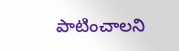పాటించాలని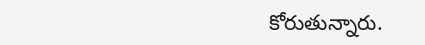కోరుతున్నారు.